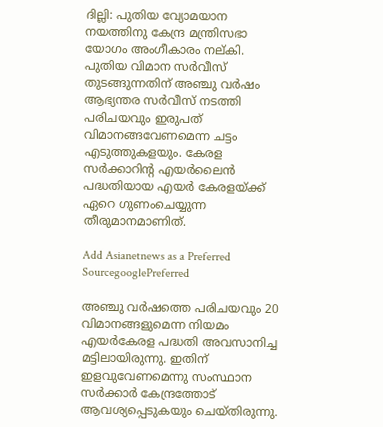ദില്ലി: പുതിയ വ്യോമയാന നയത്തിനു കേന്ദ്ര മന്ത്രിസഭാ യോഗം അംഗീകാരം നല്കി. പുതിയ വിമാന സര്‍വീസ് തുടങ്ങുന്നതിന് അഞ്ചു വര്‍ഷം ആഭ്യന്തര സര്‍വീസ് നടത്തി പരിചയവും ഇരുപത് വിമാനങ്ങവേണമെന്ന ചട്ടം എടുത്തുകളയും. കേരള സര്‍ക്കാറിന്റ എയര്‍ലൈന്‍ പദ്ധതിയായ എയര്‍ കേരളയ്ക്ക് ഏറെ ഗുണംചെയ്യുന്ന തീരുമാനമാണിത്.

Add Asianetnews as a Preferred SourcegooglePreferred

അഞ്ചു വര്‍ഷത്തെ പരിചയവും 20 വിമാനങ്ങളുമെന്ന നിയമം എയര്‍കേരള പദ്ധതി അവസാനിച്ച മട്ടിലായിരുന്നു. ഇതിന് ഇളവുവേണമെന്നു സംസ്ഥാന സര്‍ക്കാര്‍ കേന്ദ്രത്തോട് ആവശ്യപ്പെടുകയും ചെയ്തിരുന്നു.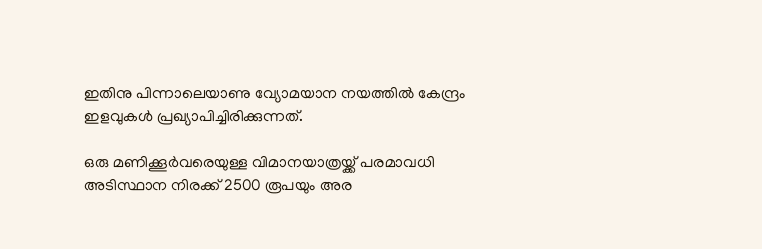ഇതിനു പിന്നാലെയാണു വ്യോമയാന നയത്തില്‍ കേന്ദ്രം ഇളവുകള്‍ പ്രഖ്യാപിച്ചിരിക്കുന്നത്.

ഒരു മണിക്കൂര്‍വരെയുള്ള വിമാനയാത്രയ്ക്ക് പരമാവധി അടിസ്ഥാന നിരക്ക് 2500 രൂപയും അര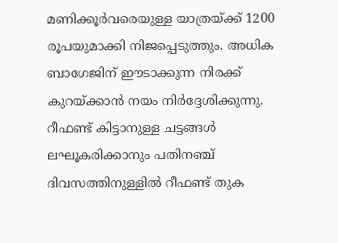മണിക്കൂര്‍വരെയുള്ള യാത്രയ്ക്ക് 1200 രൂപയുമാക്കി നിജപ്പെടുത്തും. അധിക ബാഗേജിന് ഈടാക്കുന്ന നിരക്ക് കുറയ്ക്കാന്‍ നയം നിര്‍ദ്ദേശിക്കുന്നു. റീഫണ്ട് കിട്ടാനുള്ള ചട്ടങ്ങള്‍ ലഘൂകരിക്കാനും പതിനഞ്ച് ദിവസത്തിനുള്ളില്‍ റീഫണ്ട് തുക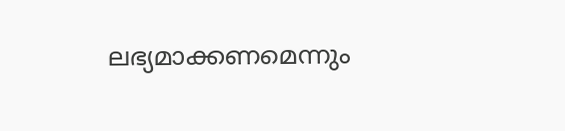ലഭ്യമാക്കണമെന്നും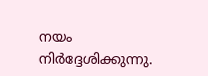നയം നിര്‍ദ്ദേശിക്കുന്നു.